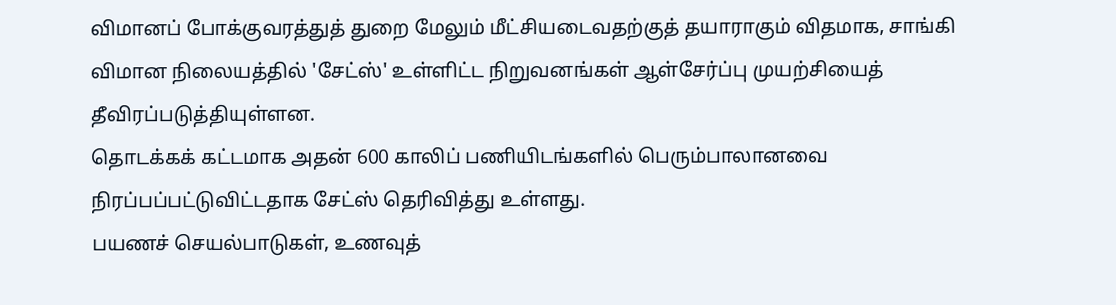விமானப் போக்குவரத்துத் துறை மேலும் மீட்சியடைவதற்குத் தயாராகும் விதமாக, சாங்கி விமான நிலையத்தில் 'சேட்ஸ்' உள்ளிட்ட நிறுவனங்கள் ஆள்சேர்ப்பு முயற்சியைத் தீவிரப்படுத்தியுள்ளன.
தொடக்கக் கட்டமாக அதன் 600 காலிப் பணியிடங்களில் பெரும்பாலானவை நிரப்பப்பட்டுவிட்டதாக சேட்ஸ் தெரிவித்து உள்ளது.
பயணச் செயல்பாடுகள், உணவுத்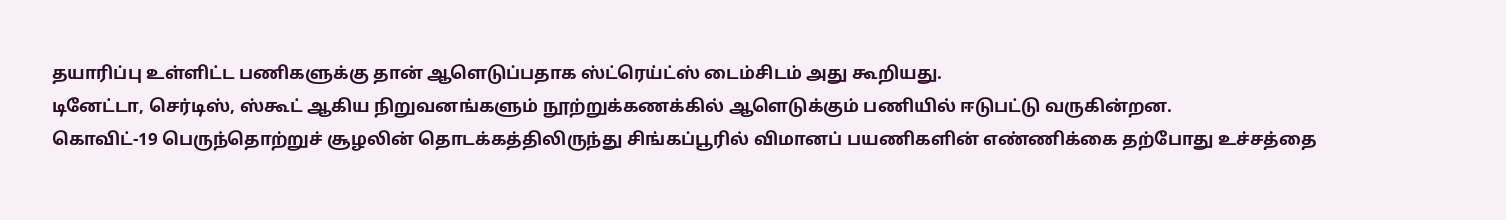தயாரிப்பு உள்ளிட்ட பணிகளுக்கு தான் ஆளெடுப்பதாக ஸ்ட்ரெய்ட்ஸ் டைம்சிடம் அது கூறியது.
டினேட்டா, செர்டிஸ், ஸ்கூட் ஆகிய நிறுவனங்களும் நூற்றுக்கணக்கில் ஆளெடுக்கும் பணியில் ஈடுபட்டு வருகின்றன.
கொவிட்-19 பெருந்தொற்றுச் சூழலின் தொடக்கத்திலிருந்து சிங்கப்பூரில் விமானப் பயணிகளின் எண்ணிக்கை தற்போது உச்சத்தை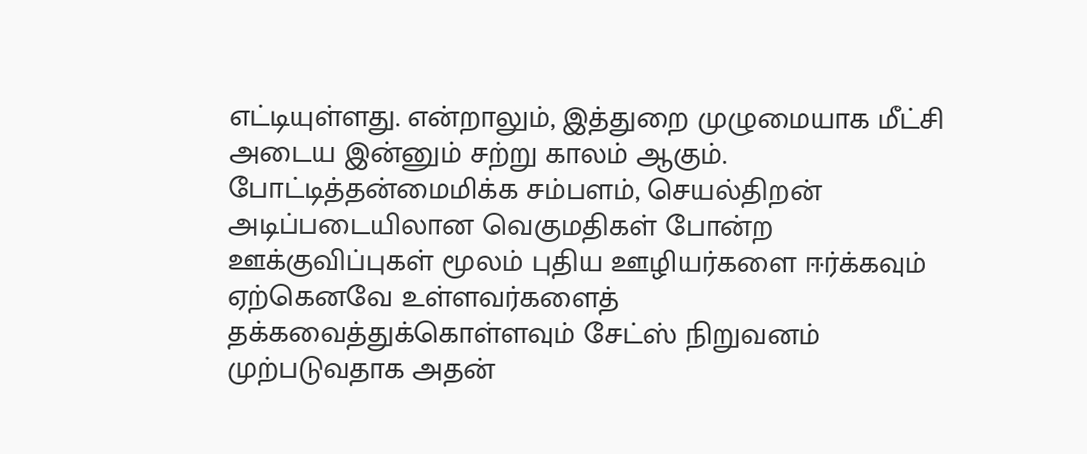எட்டியுள்ளது. என்றாலும், இத்துறை முழுமையாக மீட்சி அடைய இன்னும் சற்று காலம் ஆகும்.
போட்டித்தன்மைமிக்க சம்பளம், செயல்திறன் அடிப்படையிலான வெகுமதிகள் போன்ற ஊக்குவிப்புகள் மூலம் புதிய ஊழியர்களை ஈர்க்கவும் ஏற்கெனவே உள்ளவர்களைத் தக்கவைத்துக்கொள்ளவும் சேட்ஸ் நிறுவனம் முற்படுவதாக அதன்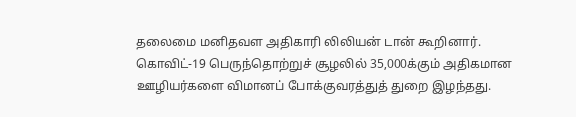தலைமை மனிதவள அதிகாரி லிலியன் டான் கூறினார்.
கொவிட்-19 பெருந்தொற்றுச் சூழலில் 35,000க்கும் அதிகமான ஊழியர்களை விமானப் போக்குவரத்துத் துறை இழந்தது.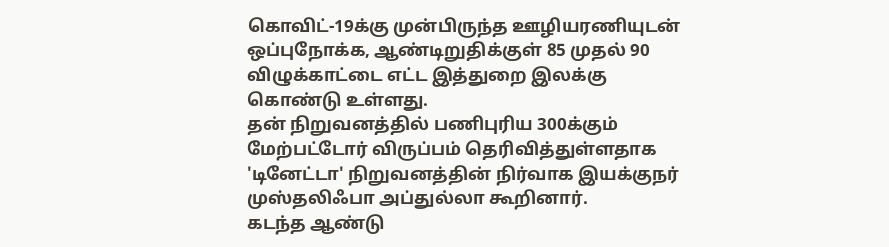கொவிட்-19க்கு முன்பிருந்த ஊழியரணியுடன் ஒப்புநோக்க, ஆண்டிறுதிக்குள் 85 முதல் 90 விழுக்காட்டை எட்ட இத்துறை இலக்கு கொண்டு உள்ளது.
தன் நிறுவனத்தில் பணிபுரிய 300க்கும் மேற்பட்டோர் விருப்பம் தெரிவித்துள்ளதாக 'டினேட்டா' நிறுவனத்தின் நிர்வாக இயக்குநர் முஸ்தலிஃபா அப்துல்லா கூறினார்.
கடந்த ஆண்டு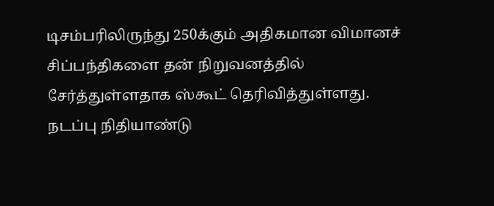டிசம்பரிலிருந்து 250க்கும் அதிகமான விமானச் சிப்பந்திகளை தன் நிறுவனத்தில் சேர்த்துள்ளதாக ஸ்கூட் தெரிவித்துள்ளது.
நடப்பு நிதியாண்டு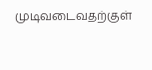முடிவடைவதற்குள்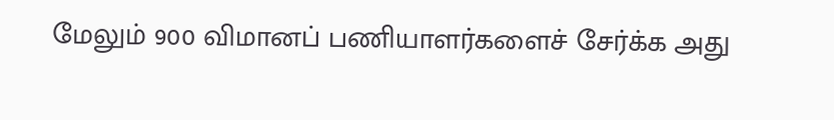மேலும் 900 விமானப் பணியாளர்களைச் சேர்க்க அது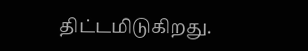திட்டமிடுகிறது.